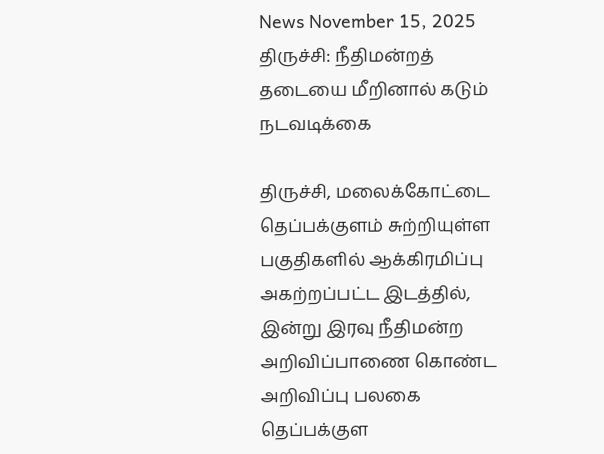News November 15, 2025
திருச்சி: நீதிமன்றத் தடையை மீறினால் கடும் நடவடிக்கை

திருச்சி, மலைக்கோட்டை தெப்பக்குளம் சுற்றியுள்ள பகுதிகளில் ஆக்கிரமிப்பு அகற்றப்பட்ட இடத்தில், இன்று இரவு நீதிமன்ற அறிவிப்பாணை கொண்ட அறிவிப்பு பலகை தெப்பக்குள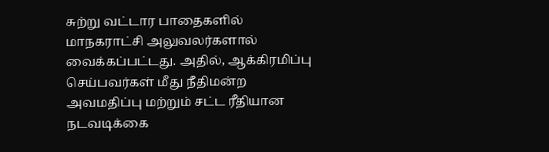சுற்று வட்டார பாதைகளில் மாநகராட்சி அலுவலர்களால் வைக்கப்பட்டது. அதில், ஆக்கிரமிப்பு செய்பவர்கள் மீது நீதிமன்ற அவமதிப்பு மற்றும் சட்ட ரீதியான நடவடிக்கை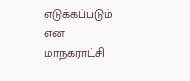எடுக்கப்படும் என மாநகராட்சி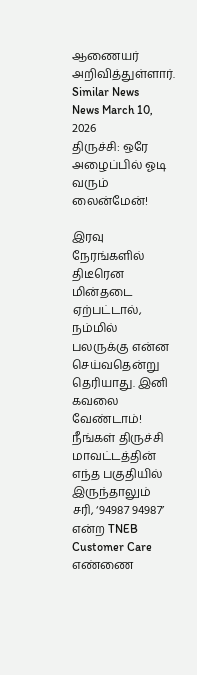ஆணையர் அறிவித்துள்ளார்.
Similar News
News March 10, 2026
திருச்சி: ஒரே அழைப்பில் ஓடி வரும் லைன்மேன்!

இரவு நேரங்களில் திடீரென மின்தடை ஏற்பட்டால், நம்மில் பலருக்கு என்ன செய்வதென்று தெரியாது. இனி கவலை வேண்டாம்! நீங்கள் திருச்சி மாவட்டத்தின் எந்த பகுதியில் இருந்தாலும் சரி, ‘94987 94987’ என்ற TNEB Customer Care எண்ணை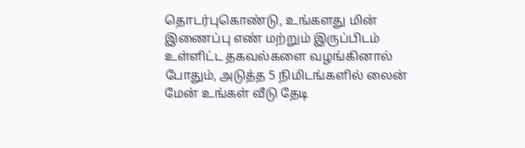தொடர்புகொண்டு, உங்களது மின் இணைப்பு எண் மற்றும் இருப்பிடம் உள்ளிட்ட தகவல்களை வழங்கினால் போதும், அடுத்த 5 நிமிடங்களில் லைன் மேன் உங்கள் வீடு தேடி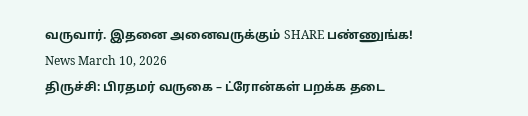வருவார். இதனை அனைவருக்கும் SHARE பண்ணுங்க!
News March 10, 2026
திருச்சி: பிரதமர் வருகை – ட்ரோன்கள் பறக்க தடை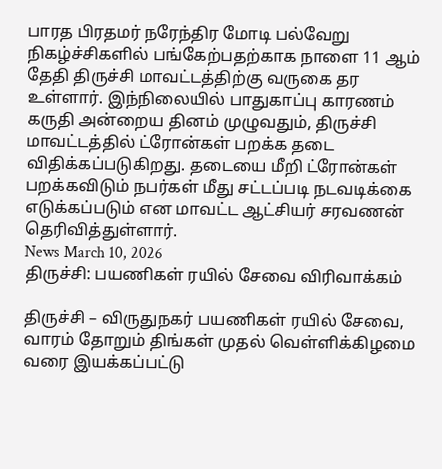பாரத பிரதமர் நரேந்திர மோடி பல்வேறு நிகழ்ச்சிகளில் பங்கேற்பதற்காக நாளை 11 ஆம் தேதி திருச்சி மாவட்டத்திற்கு வருகை தர உள்ளார். இந்நிலையில் பாதுகாப்பு காரணம் கருதி அன்றைய தினம் முழுவதும், திருச்சி மாவட்டத்தில் ட்ரோன்கள் பறக்க தடை விதிக்கப்படுகிறது. தடையை மீறி ட்ரோன்கள் பறக்கவிடும் நபர்கள் மீது சட்டப்படி நடவடிக்கை எடுக்கப்படும் என மாவட்ட ஆட்சியர் சரவணன் தெரிவித்துள்ளார்.
News March 10, 2026
திருச்சி: பயணிகள் ரயில் சேவை விரிவாக்கம்

திருச்சி – விருதுநகர் பயணிகள் ரயில் சேவை, வாரம் தோறும் திங்கள் முதல் வெள்ளிக்கிழமை வரை இயக்கப்பட்டு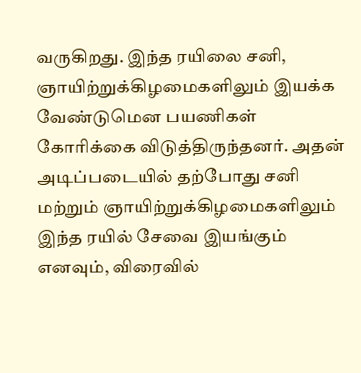வருகிறது. இந்த ரயிலை சனி, ஞாயிற்றுக்கிழமைகளிலும் இயக்க வேண்டுமென பயணிகள் கோரிக்கை விடுத்திருந்தனர். அதன் அடிப்படையில் தற்போது சனி மற்றும் ஞாயிற்றுக்கிழமைகளிலும் இந்த ரயில் சேவை இயங்கும் எனவும், விரைவில்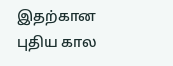இதற்கான புதிய கால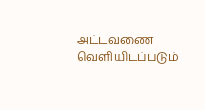அட்டவணை வெளியிடப்படும்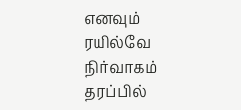எனவும் ரயில்வே நிர்வாகம் தரப்பில்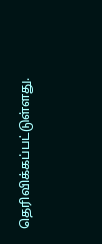தெரிவிக்கப்பட்டுள்ளது.